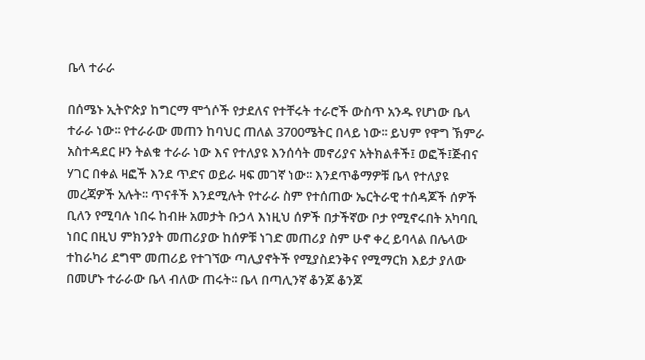ቤላ ተራራ

በሰሜኑ ኢትዮጵያ ከግርማ ሞጎሶች የታደለና የተቸሩት ተራሮች ውስጥ አንዱ የሆነው ቤላ ተራራ ነው፡፡ የተራራው መጠን ከባህር ጠለል 3700ሜትር በላይ ነው፡፡ ይህም የዋግ ኽምራ አስተዳደር ዞን ትልቁ ተራራ ነው እና የተለያዩ እንሰሳት መኖሪያና አትክልቶች፤ ወፎች፤ጅብና ሃገር በቀል ዛፎች እንደ ጥድና ወይራ ዛፍ መገኛ ነው፡፡ እንደጥቆማዎቹ ቤላ የተለያዩ መረጃዎች አሉት፡፡ ጥናቶች እንደሚሉት የተራራ ስም የተሰጠው ኤርትራዊ ተሰዳጆች ሰዎች ቢለን የሚባሉ ነበሩ ከብዙ አመታት ቡኃላ እነዚህ ሰዎች በታችኛው ቦታ የሚኖሩበት አካባቢ ነበር በዚህ ምክንያት መጠሪያው ከሰዎቹ ነገድ መጠሪያ ስም ሁኖ ቀረ ይባላል በሌላው ተከራካሪ ደግሞ መጠሪይ የተገኘው ጣሊያኖትች የሚያስደንቅና የሚማርክ እይታ ያለው በመሆኑ ተራራው ቤላ ብለው ጠሩት፡፡ ቤላ በጣሊንኛ ቆንጆ ቆንጆ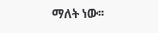ማለት ነው፡፡